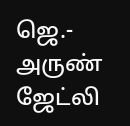ஜெ.- அருண் ஜேட்லி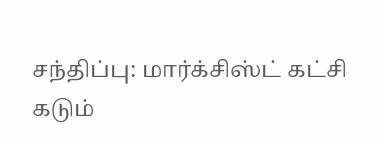சந்திப்பு: மார்க்சிஸ்ட் கட்சி கடும்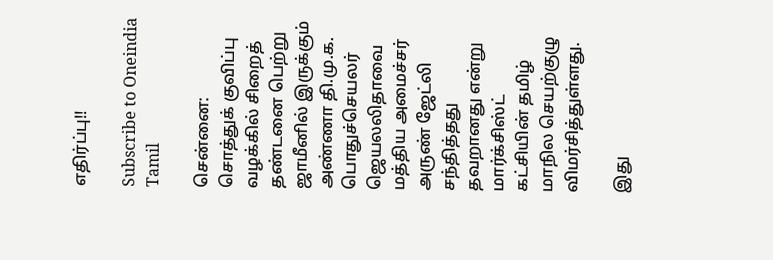எதிர்ப்பு!!

Subscribe to Oneindia Tamil

சென்னை: சொத்துக் குவிப்பு வழக்கில் சிறைத் தண்டனை பெற்று ஜாமீனில் இருக்கும் அண்ணா தி.மு.க. பொதுச்செயலர் ஜெயலலிதாவை மத்திய அமைச்சர் அருண் ஜேட்லி சந்தித்தது தவறானது என்று மார்க்சிஸ்ட் கட்சியின் தமிழ் மாநில செயற்குழு விமர்சித்துள்ளது.

இது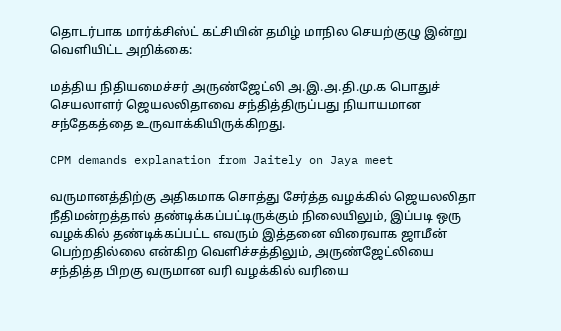தொடர்பாக மார்க்சிஸ்ட் கட்சியின் தமிழ் மாநில செயற்குழு இன்று வெளியிட்ட அறிக்கை:

மத்திய நிதியமைச்சர் அருண்ஜேட்லி அ.இ.அ.தி.மு.க பொதுச் செயலாளர் ஜெயலலிதாவை சந்தித்திருப்பது நியாயமான சந்தேகத்தை உருவாக்கியிருக்கிறது.

CPM demands explanation from Jaitely on Jaya meet

வருமானத்திற்கு அதிகமாக சொத்து சேர்த்த வழக்கில் ஜெயலலிதா நீதிமன்றத்தால் தண்டிக்கப்பட்டிருக்கும் நிலையிலும், இப்படி ஒரு வழக்கில் தண்டிக்கப்பட்ட எவரும் இத்தனை விரைவாக ஜாமீன் பெற்றதில்லை என்கிற வெளிச்சத்திலும், அருண்ஜேட்லியை சந்தித்த பிறகு வருமான வரி வழக்கில் வரியை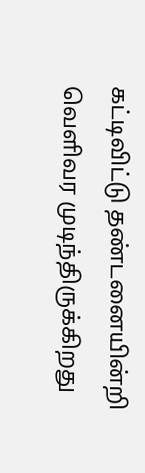கட்டிவிட்டு தண்டனையின்றி வெளிவர முடிந்திருக்கிறது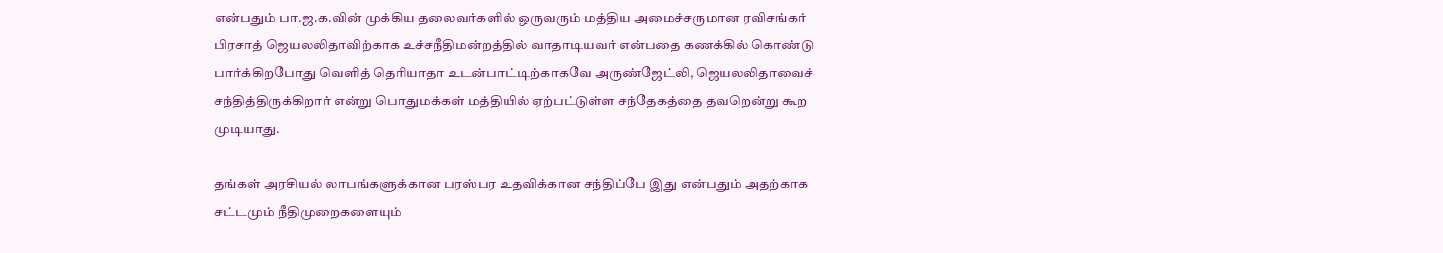என்பதும் பா.ஜ.க.வின் முக்கிய தலைவர்களில் ஒருவரும் மத்திய அமைச்சருமான ரவிசங்கர் பிரசாத் ஜெயலலிதாவிற்காக உச்சநீதிமன்றத்தில் வாதாடியவர் என்பதை கணக்கில் கொண்டு பார்க்கிறபோது வெளித் தெரியாதா உடன்பாட்டிற்காகவே அருண்ஜேட்லி, ஜெயலலிதாவைச் சந்தித்திருக்கிறார் என்று பொதுமக்கள் மத்தியில் ஏற்பட்டுள்ள சந்தேகத்தை தவறென்று கூற முடியாது.

தங்கள் அரசியல் லாபங்களுக்கான பரஸ்பர உதவிக்கான சந்திப்பே இது என்பதும் அதற்காக சட்டமும் நீதிமுறைகளையும்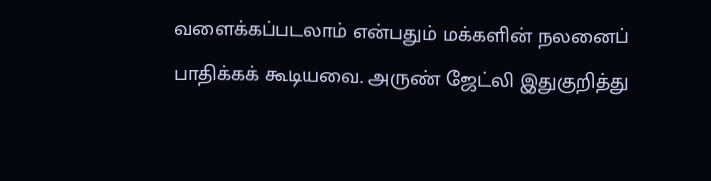வளைக்கப்படலாம் என்பதும் மக்களின் நலனைப் பாதிக்கக் கூடியவை. அருண் ஜேட்லி இதுகுறித்து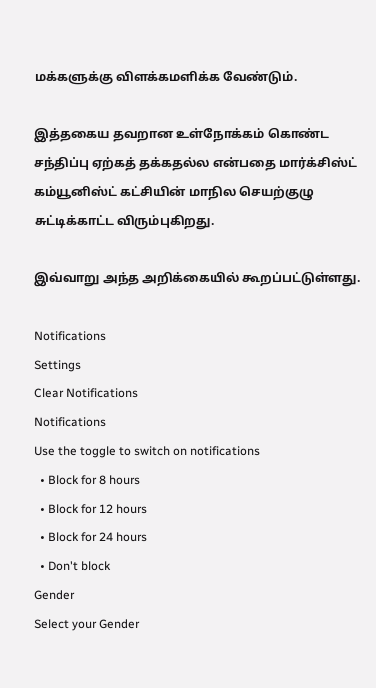மக்களுக்கு விளக்கமளிக்க வேண்டும்.

இத்தகைய தவறான உள்நோக்கம் கொண்ட சந்திப்பு ஏற்கத் தக்கதல்ல என்பதை மார்க்சிஸ்ட் கம்யூனிஸ்ட் கட்சியின் மாநில செயற்குழு சுட்டிக்காட்ட விரும்புகிறது.

இவ்வாறு அந்த அறிக்கையில் கூறப்பட்டுள்ளது.

Notifications
Settings
Clear Notifications
Notifications
Use the toggle to switch on notifications
  • Block for 8 hours
  • Block for 12 hours
  • Block for 24 hours
  • Don't block
Gender
Select your Gender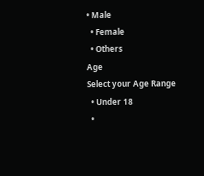• Male
  • Female
  • Others
Age
Select your Age Range
  • Under 18
  •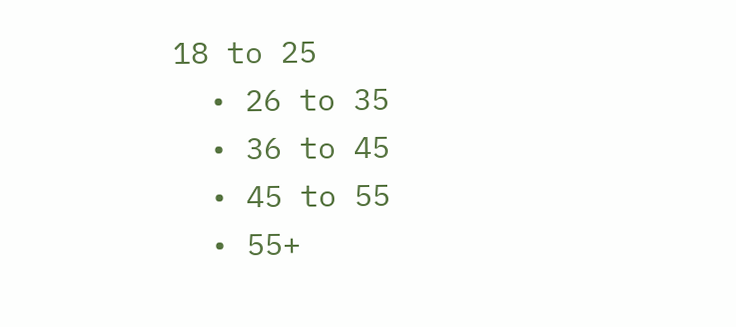18 to 25
  • 26 to 35
  • 36 to 45
  • 45 to 55
  • 55+